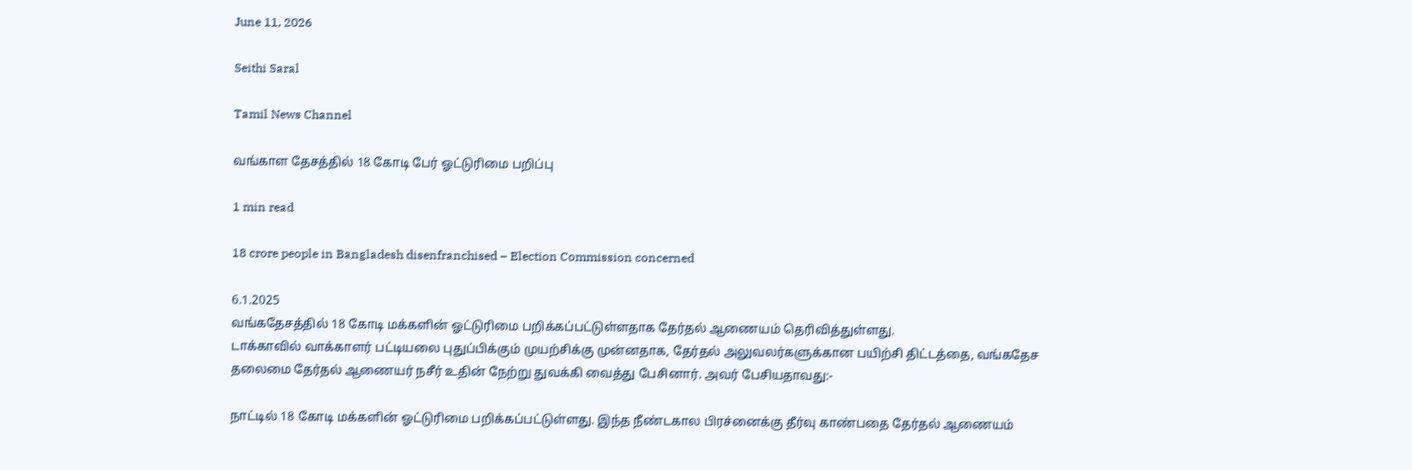June 11, 2026

Seithi Saral

Tamil News Channel

வங்காள தேசத்தில் 18 கோடி பேர் ஓட்டுரிமை பறிப்பு

1 min read

18 crore people in Bangladesh disenfranchised – Election Commission concerned

6.1.2025
வங்கதேசத்தில் 18 கோடி மக்களின் ஓட்டுரிமை பறிக்கப்பட்டுள்ளதாக தேர்தல் ஆணையம் தெரிவித்துள்ளது.
டாக்காவில் வாக்காளர் பட்டியலை புதுப்பிக்கும் முயற்சிக்கு முன்னதாக, தேர்தல் அலுவலர்களுக்கான பயிற்சி திட்டத்தை, வங்கதேச தலைமை தேர்தல் ஆணையர் நசீர் உதின் நேற்று துவக்கி வைத்து பேசினார். அவர் பேசியதாவது:-

நாட்டில் 18 கோடி மக்களின் ஓட்டுரிமை பறிக்கப்பட்டுள்ளது. இந்த நீண்டகால பிரச்னைக்கு தீர்வு காண்பதை தேர்தல் ஆணையம்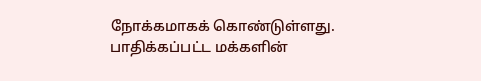நோக்கமாகக் கொண்டுள்ளது.
பாதிக்கப்பட்ட மக்களின்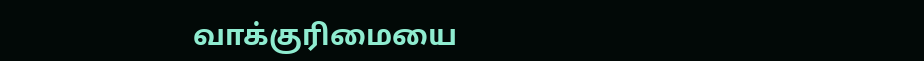வாக்குரிமையை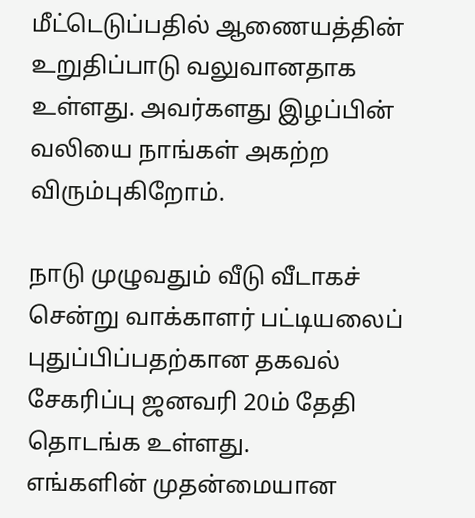மீட்டெடுப்பதில் ஆணையத்தின் உறுதிப்பாடு வலுவானதாக உள்ளது. அவர்களது இழப்பின் வலியை நாங்கள் அகற்ற விரும்புகிறோம்.

நாடு முழுவதும் வீடு வீடாகச் சென்று வாக்காளர் பட்டியலைப் புதுப்பிப்பதற்கான தகவல் சேகரிப்பு ஜனவரி 20ம் தேதி தொடங்க உள்ளது.
எங்களின் முதன்மையான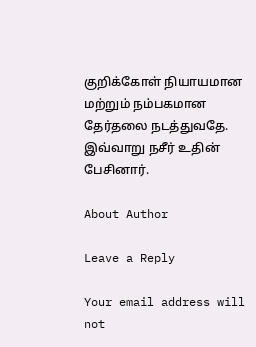குறிக்கோள் நியாயமான மற்றும் நம்பகமான தேர்தலை நடத்துவதே.
இவ்வாறு நசீர் உதின் பேசினார்.

About Author

Leave a Reply

Your email address will not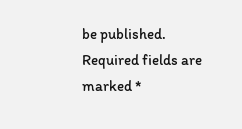be published. Required fields are marked *